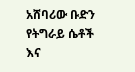አሸባሪው ቡድን የትግራይ ሴቶች እና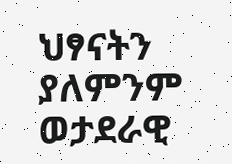ህፃናትን ያለምንም ወታደራዊ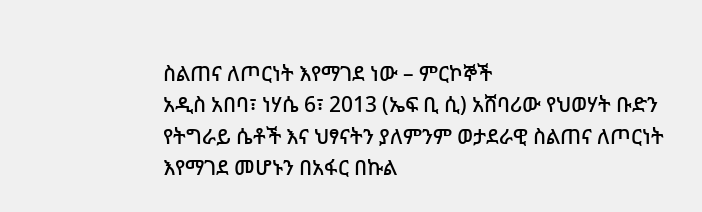ስልጠና ለጦርነት እየማገደ ነው – ምርኮኞች
አዲስ አበባ፣ ነሃሴ 6፣ 2013 (ኤፍ ቢ ሲ) አሸባሪው የህወሃት ቡድን የትግራይ ሴቶች እና ህፃናትን ያለምንም ወታደራዊ ስልጠና ለጦርነት እየማገደ መሆኑን በአፋር በኩል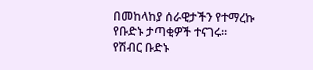በመከላከያ ሰራዊታችን የተማረኩ የቡድኑ ታጣቂዎች ተናገሩ።
የሽብር ቡድኑ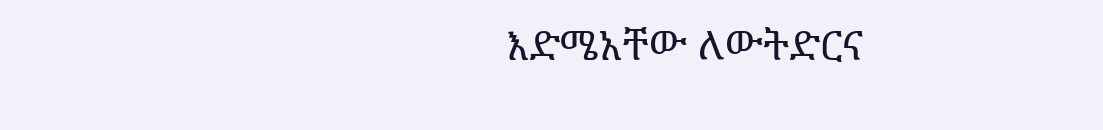እድሜአቸው ለውትድርና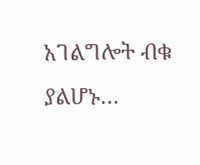አገልግሎት ብቁ ያልሆኑ…